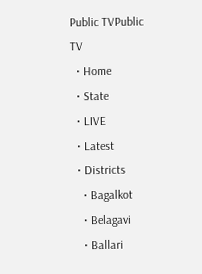Public TVPublic TV
  • Home
  • State
  • LIVE
  • Latest
  • Districts
    • Bagalkot
    • Belagavi
    • Ballari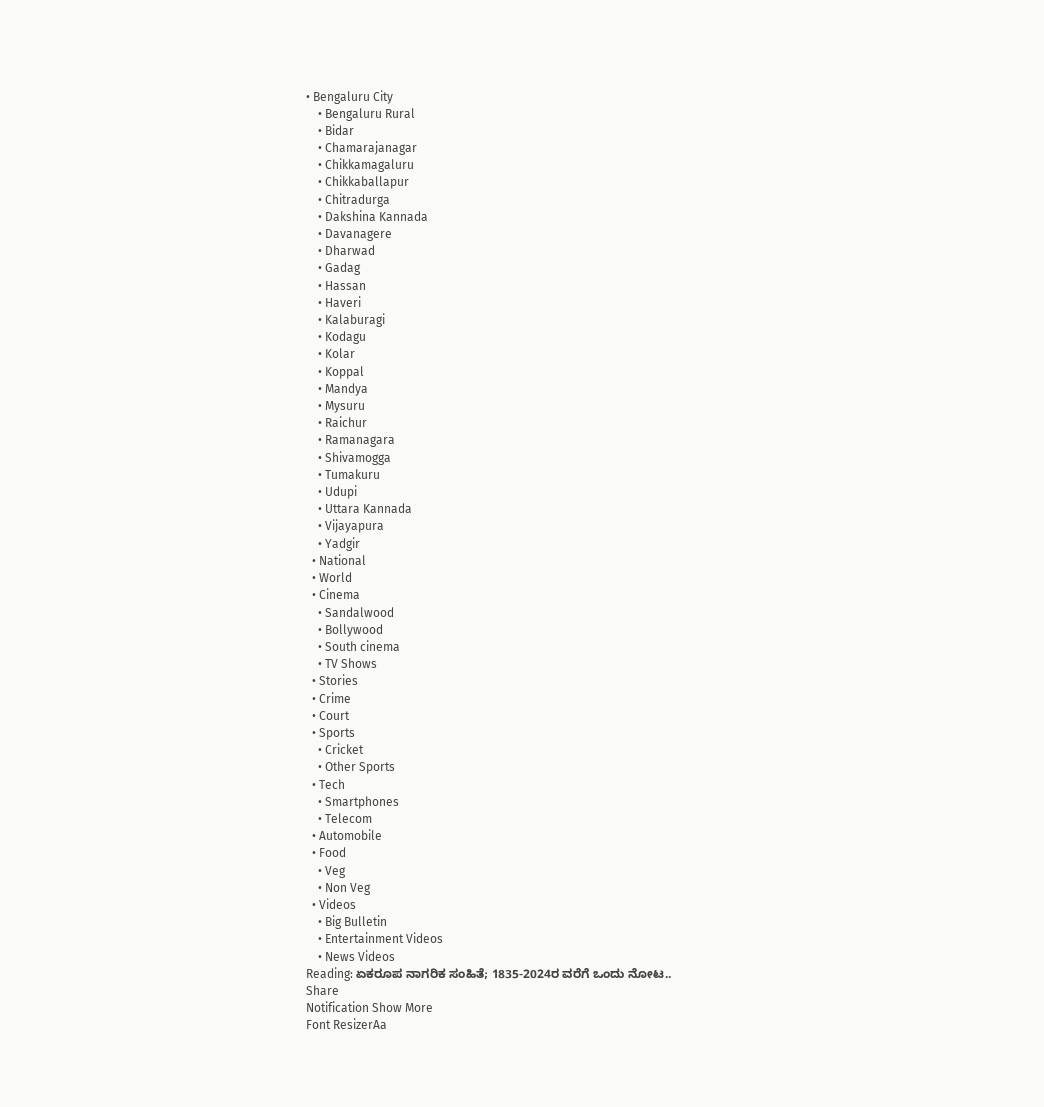• Bengaluru City
    • Bengaluru Rural
    • Bidar
    • Chamarajanagar
    • Chikkamagaluru
    • Chikkaballapur
    • Chitradurga
    • Dakshina Kannada
    • Davanagere
    • Dharwad
    • Gadag
    • Hassan
    • Haveri
    • Kalaburagi
    • Kodagu
    • Kolar
    • Koppal
    • Mandya
    • Mysuru
    • Raichur
    • Ramanagara
    • Shivamogga
    • Tumakuru
    • Udupi
    • Uttara Kannada
    • Vijayapura
    • Yadgir
  • National
  • World
  • Cinema
    • Sandalwood
    • Bollywood
    • South cinema
    • TV Shows
  • Stories
  • Crime
  • Court
  • Sports
    • Cricket
    • Other Sports
  • Tech
    • Smartphones
    • Telecom
  • Automobile
  • Food
    • Veg
    • Non Veg
  • Videos
    • Big Bulletin
    • Entertainment Videos
    • News Videos
Reading: ಏಕರೂಪ ನಾಗರಿಕ ಸಂಹಿತೆ; 1835-2024ರ ವರೆಗೆ ಒಂದು ನೋಟ..
Share
Notification Show More
Font ResizerAa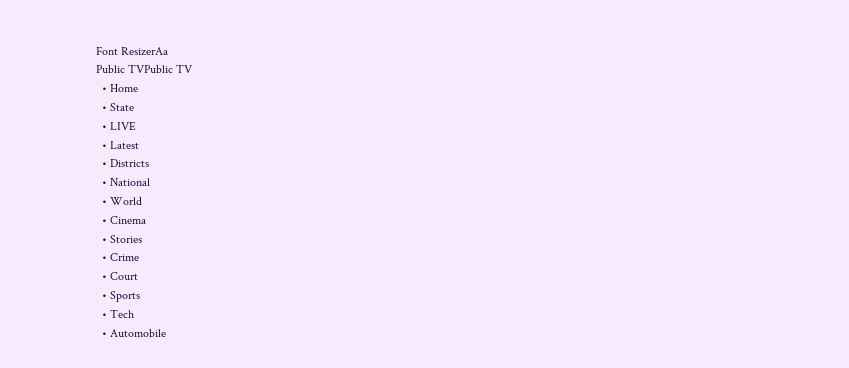Font ResizerAa
Public TVPublic TV
  • Home
  • State
  • LIVE
  • Latest
  • Districts
  • National
  • World
  • Cinema
  • Stories
  • Crime
  • Court
  • Sports
  • Tech
  • Automobile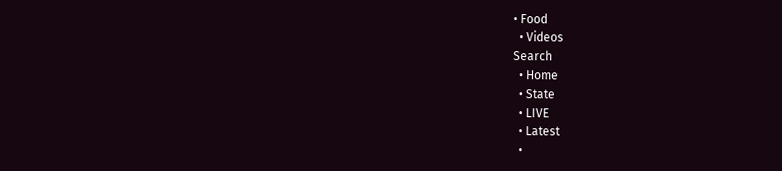• Food
  • Videos
Search
  • Home
  • State
  • LIVE
  • Latest
  •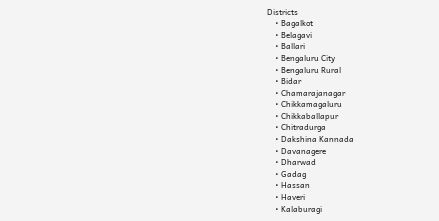Districts
    • Bagalkot
    • Belagavi
    • Ballari
    • Bengaluru City
    • Bengaluru Rural
    • Bidar
    • Chamarajanagar
    • Chikkamagaluru
    • Chikkaballapur
    • Chitradurga
    • Dakshina Kannada
    • Davanagere
    • Dharwad
    • Gadag
    • Hassan
    • Haveri
    • Kalaburagi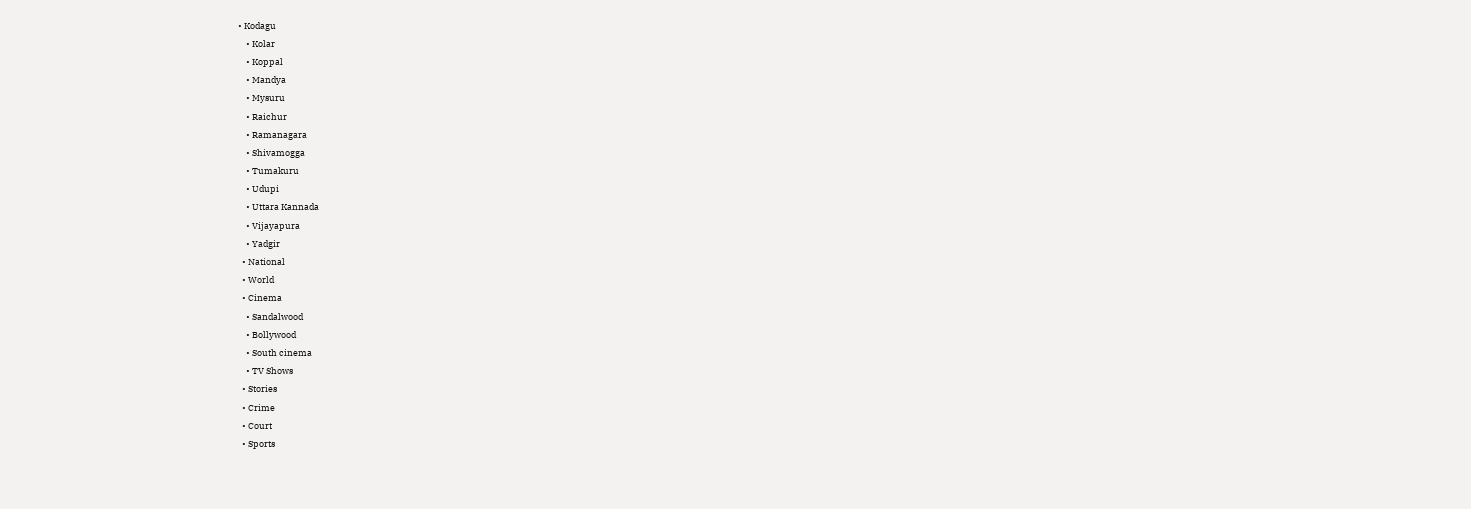• Kodagu
    • Kolar
    • Koppal
    • Mandya
    • Mysuru
    • Raichur
    • Ramanagara
    • Shivamogga
    • Tumakuru
    • Udupi
    • Uttara Kannada
    • Vijayapura
    • Yadgir
  • National
  • World
  • Cinema
    • Sandalwood
    • Bollywood
    • South cinema
    • TV Shows
  • Stories
  • Crime
  • Court
  • Sports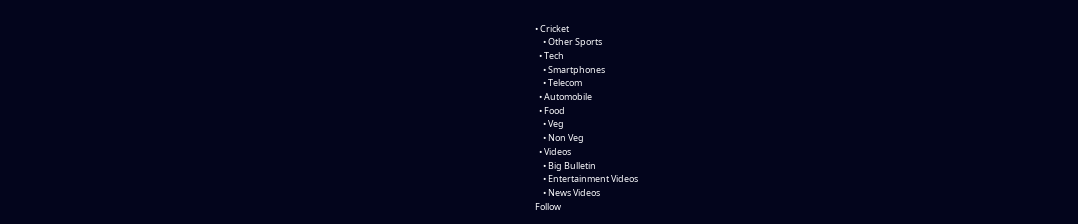• Cricket
    • Other Sports
  • Tech
    • Smartphones
    • Telecom
  • Automobile
  • Food
    • Veg
    • Non Veg
  • Videos
    • Big Bulletin
    • Entertainment Videos
    • News Videos
Follow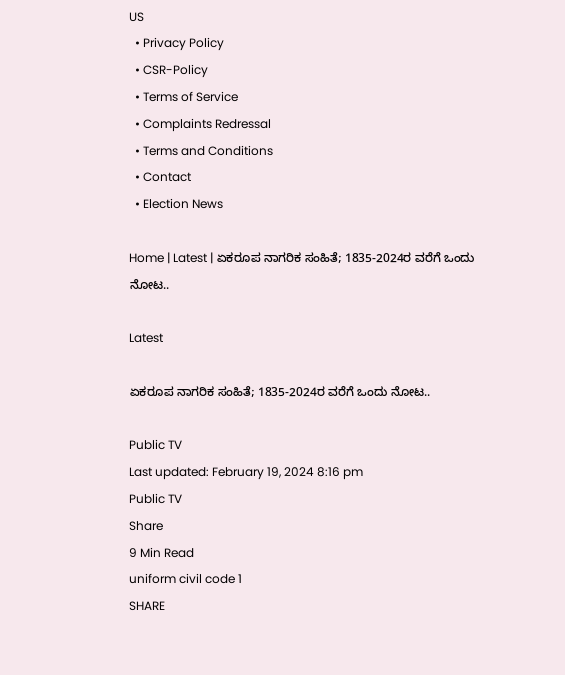US
  • Privacy Policy
  • CSR-Policy
  • Terms of Service
  • Complaints Redressal
  • Terms and Conditions
  • Contact
  • Election News

Home | Latest | ಏಕರೂಪ ನಾಗರಿಕ ಸಂಹಿತೆ; 1835-2024ರ ವರೆಗೆ ಒಂದು ನೋಟ..

Latest

ಏಕರೂಪ ನಾಗರಿಕ ಸಂಹಿತೆ; 1835-2024ರ ವರೆಗೆ ಒಂದು ನೋಟ..

Public TV
Last updated: February 19, 2024 8:16 pm
Public TV
Share
9 Min Read
uniform civil code 1
SHARE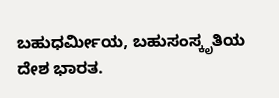ಬಹುಧರ್ಮೀಯ, ಬಹುಸಂಸ್ಕೃತಿಯ ದೇಶ ಭಾರತ.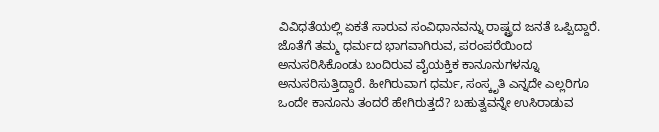ವಿವಿಧತೆಯಲ್ಲಿ ಏಕತೆ ಸಾರುವ ಸಂವಿಧಾನವನ್ನು ರಾಷ್ಟ್ರದ ಜನತೆ ಒಪ್ಪಿದ್ದಾರೆ. ಜೊತೆಗೆ ತಮ್ಮ ಧರ್ಮದ ಭಾಗವಾಗಿರುವ, ಪರಂಪರೆಯಿಂದ ಅನುಸರಿಸಿಕೊಂಡು ಬಂದಿರುವ ವೈಯಕ್ತಿಕ ಕಾನೂನುಗಳನ್ನೂ ಅನುಸರಿಸುತ್ತಿದ್ದಾರೆ. ಹೀಗಿರುವಾಗ ಧರ್ಮ, ಸಂಸ್ಕೃತಿ ಎನ್ನದೇ ಎಲ್ಲರಿಗೂ ಒಂದೇ ಕಾನೂನು ತಂದರೆ ಹೇಗಿರುತ್ತದೆ? ಬಹುತ್ವವನ್ನೇ ಉಸಿರಾಡುವ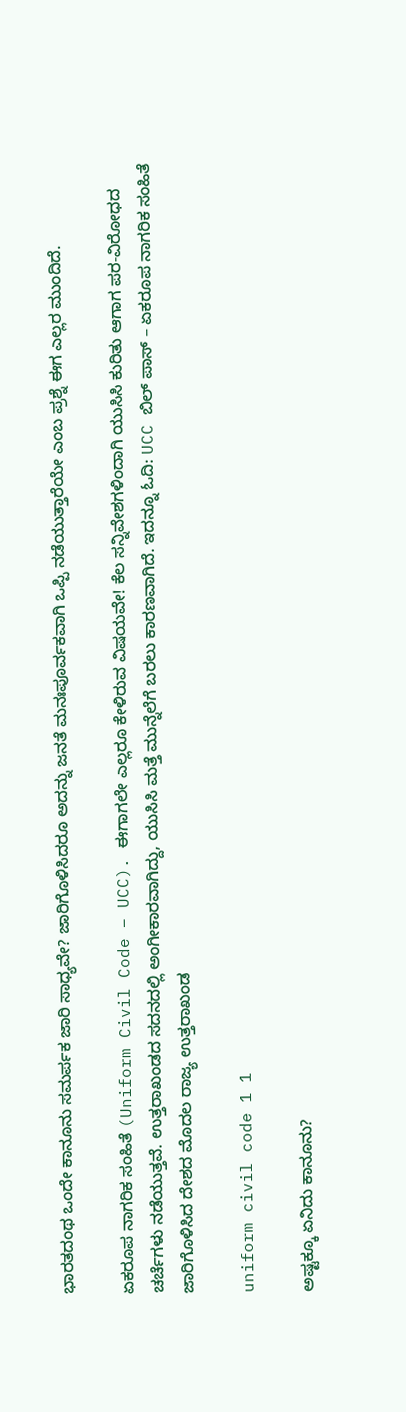ಭಾರತದಂಥ ಒಂದೇ ಕಾನೂನು ಸಮರ್ಪಕ ಜಾರಿ ಸಾಧ್ಯವೇ? ಜಾರಿಗೊಳಿಸಿದರೂ ಅದನ್ನು ಜನತೆ ಮನಃಪೂರ್ವಕವಾಗಿ ಒಪ್ಪಿ ನಡೆಯುತ್ತಾರೆಯೇ ಎಂಬ ಪ್ರಶ್ನೆ ಈಗ ಎಲ್ಲರ ಮುಂದಿದೆ.

ಏಕರೂಪ ನಾಗರಿಕ ಸಂಹಿತೆ (Uniform Civil Code – UCC). ಈಗಾಗಲೇ ಎಲ್ಲರೂ ಕೇಳಿರುವ ವಿಷಯವೇ! ಕೆಲ ಸನ್ನಿವೇಶಗಳಿಂದಾಗಿ ಯುಸಿಸಿ ಕುರಿತು ಆಗಾಗ ಪರ-ವಿರೋಧದ ಚರ್ಚೆಗಳು ನಡೆಯುತ್ತವೆ. ಉತ್ತರಾಖಂಡದ ಸದನದಲ್ಲಿ ಅಂಗೀಕಾರವಾಗಿದ್ದು, ಯುಸಿಸಿ ಮತ್ತೆ ಮುನ್ನೆಲೆಗೆ ಬರಲು ಕಾರಣವಾಗಿದೆ. ಇದನ್ನೂ ಓದಿ: UCC ಬಿಲ್‌ ಪಾಸ್‌ – ಏಕರೂಪ ನಾಗರಿಕ ಸಂಹಿತೆ ಜಾರಿಗೊಳಿಸಿದ ದೇಶದ ಮೊದಲ ರಾಜ್ಯ ಉತ್ತರಾಖಂಡ

uniform civil code 1 1

ಅಷ್ಟಕ್ಕೂ ಏನಿದು ಕಾನೂನು?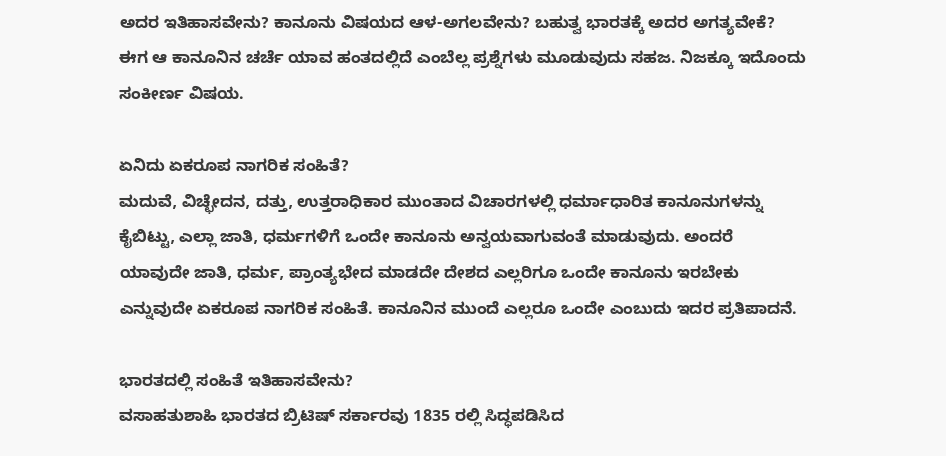ಅದರ ಇತಿಹಾಸವೇನು? ಕಾನೂನು ವಿಷಯದ ಆಳ-ಅಗಲವೇನು? ಬಹುತ್ವ ಭಾರತಕ್ಕೆ ಅದರ ಅಗತ್ಯವೇಕೆ? ಈಗ ಆ ಕಾನೂನಿನ ಚರ್ಚೆ ಯಾವ ಹಂತದಲ್ಲಿದೆ ಎಂಬೆಲ್ಲ ಪ್ರಶ್ನೆಗಳು ಮೂಡುವುದು ಸಹಜ. ನಿಜಕ್ಕೂ ಇದೊಂದು ಸಂಕೀರ್ಣ ವಿಷಯ.

ಏನಿದು ಏಕರೂಪ ನಾಗರಿಕ ಸಂಹಿತೆ?
ಮದುವೆ, ವಿಚ್ಛೇದನ, ದತ್ತು, ಉತ್ತರಾಧಿಕಾರ ಮುಂತಾದ ವಿಚಾರಗಳಲ್ಲಿ ಧರ್ಮಾಧಾರಿತ ಕಾನೂನುಗಳನ್ನು ಕೈಬಿಟ್ಟು, ಎಲ್ಲಾ ಜಾತಿ, ಧರ್ಮಗಳಿಗೆ ಒಂದೇ ಕಾನೂನು ಅನ್ವಯವಾಗುವಂತೆ ಮಾಡುವುದು. ಅಂದರೆ ಯಾವುದೇ ಜಾತಿ, ಧರ್ಮ, ಪ್ರಾಂತ್ಯಭೇದ ಮಾಡದೇ ದೇಶದ ಎಲ್ಲರಿಗೂ ಒಂದೇ ಕಾನೂನು ಇರಬೇಕು ಎನ್ನುವುದೇ ಏಕರೂಪ ನಾಗರಿಕ ಸಂಹಿತೆ. ಕಾನೂನಿನ ಮುಂದೆ ಎಲ್ಲರೂ ಒಂದೇ ಎಂಬುದು ಇದರ ಪ್ರತಿಪಾದನೆ.

ಭಾರತದಲ್ಲಿ ಸಂಹಿತೆ ಇತಿಹಾಸವೇನು?
ವಸಾಹತುಶಾಹಿ ಭಾರತದ ಬ್ರಿಟಿಷ್ ಸರ್ಕಾರವು 1835 ರಲ್ಲಿ ಸಿದ್ಧಪಡಿಸಿದ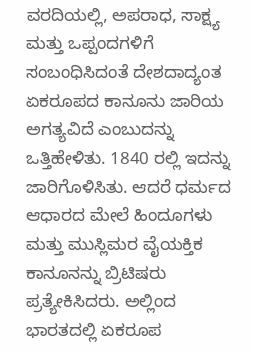ವರದಿಯಲ್ಲಿ, ಅಪರಾಧ, ಸಾಕ್ಷ್ಯ ಮತ್ತು ಒಪ್ಪಂದಗಳಿಗೆ ಸಂಬಂಧಿಸಿದಂತೆ ದೇಶದಾದ್ಯಂತ ಏಕರೂಪದ ಕಾನೂನು ಜಾರಿಯ ಅಗತ್ಯವಿದೆ ಎಂಬುದನ್ನು ಒತ್ತಿಹೇಳಿತು. 1840 ರಲ್ಲಿ ಇದನ್ನು ಜಾರಿಗೊಳಿಸಿತು. ಆದರೆ ಧರ್ಮದ ಆಧಾರದ ಮೇಲೆ ಹಿಂದೂಗಳು ಮತ್ತು ಮುಸ್ಲಿಮರ ವೈಯಕ್ತಿಕ ಕಾನೂನನ್ನು ಬ್ರಿಟಿಷರು ಪ್ರತ್ಯೇಕಿಸಿದರು. ಅಲ್ಲಿಂದ ಭಾರತದಲ್ಲಿ ಏಕರೂಪ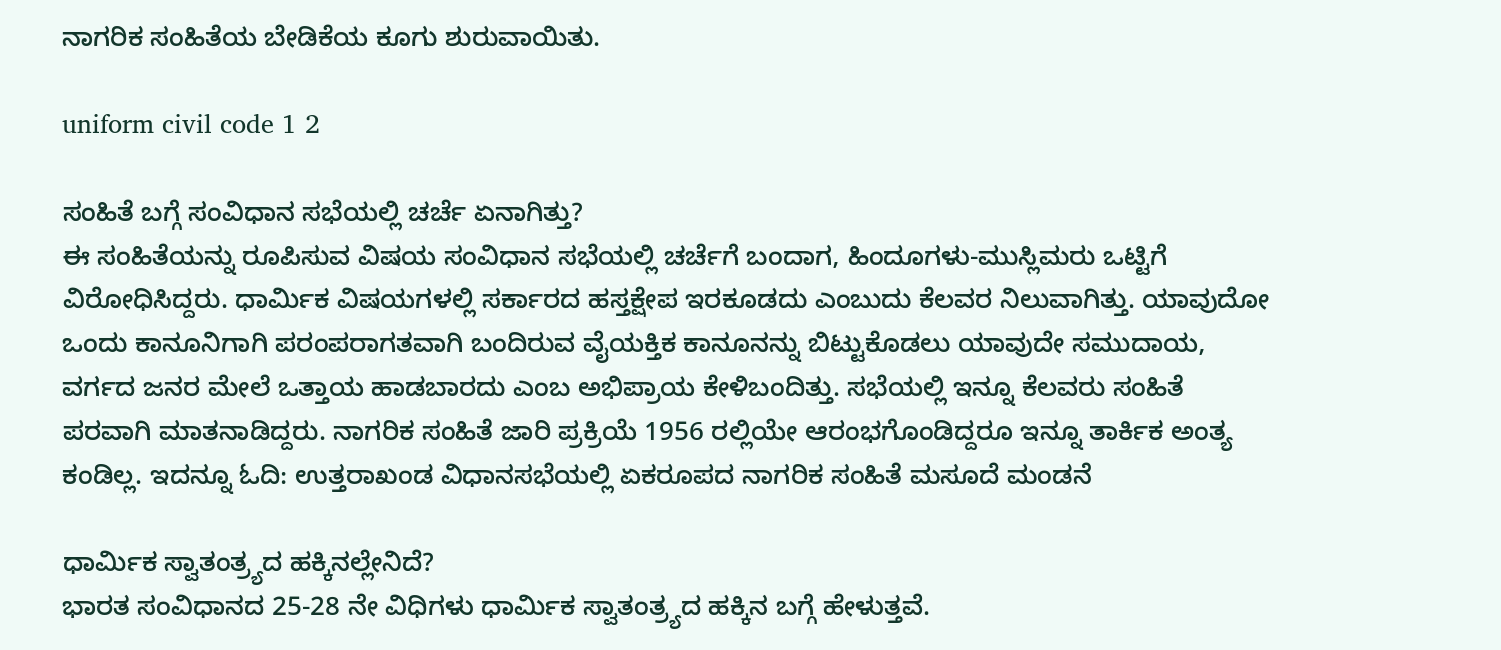ನಾಗರಿಕ ಸಂಹಿತೆಯ ಬೇಡಿಕೆಯ ಕೂಗು ಶುರುವಾಯಿತು.

uniform civil code 1 2

ಸಂಹಿತೆ ಬಗ್ಗೆ ಸಂವಿಧಾನ ಸಭೆಯಲ್ಲಿ ಚರ್ಚೆ ಏನಾಗಿತ್ತು?
ಈ ಸಂಹಿತೆಯನ್ನು ರೂಪಿಸುವ ವಿಷಯ ಸಂವಿಧಾನ ಸಭೆಯಲ್ಲಿ ಚರ್ಚೆಗೆ ಬಂದಾಗ, ಹಿಂದೂಗಳು-ಮುಸ್ಲಿಮರು ಒಟ್ಟಿಗೆ ವಿರೋಧಿಸಿದ್ದರು. ಧಾರ್ಮಿಕ ವಿಷಯಗಳಲ್ಲಿ ಸರ್ಕಾರದ ಹಸ್ತಕ್ಷೇಪ ಇರಕೂಡದು ಎಂಬುದು ಕೆಲವರ ನಿಲುವಾಗಿತ್ತು. ಯಾವುದೋ ಒಂದು ಕಾನೂನಿಗಾಗಿ ಪರಂಪರಾಗತವಾಗಿ ಬಂದಿರುವ ವೈಯಕ್ತಿಕ ಕಾನೂನನ್ನು ಬಿಟ್ಟುಕೊಡಲು ಯಾವುದೇ ಸಮುದಾಯ, ವರ್ಗದ ಜನರ ಮೇಲೆ ಒತ್ತಾಯ ಹಾಡಬಾರದು ಎಂಬ ಅಭಿಪ್ರಾಯ ಕೇಳಿಬಂದಿತ್ತು. ಸಭೆಯಲ್ಲಿ ಇನ್ನೂ ಕೆಲವರು ಸಂಹಿತೆ ಪರವಾಗಿ ಮಾತನಾಡಿದ್ದರು. ನಾಗರಿಕ ಸಂಹಿತೆ ಜಾರಿ ಪ್ರಕ್ರಿಯೆ 1956 ರಲ್ಲಿಯೇ ಆರಂಭಗೊಂಡಿದ್ದರೂ ಇನ್ನೂ ತಾರ್ಕಿಕ ಅಂತ್ಯ ಕಂಡಿಲ್ಲ. ಇದನ್ನೂ ಓದಿ: ಉತ್ತರಾಖಂಡ ವಿಧಾನಸಭೆಯಲ್ಲಿ ಏಕರೂಪದ ನಾಗರಿಕ ಸಂಹಿತೆ ಮಸೂದೆ ಮಂಡನೆ

ಧಾರ್ಮಿಕ ಸ್ವಾತಂತ್ರ್ಯದ ಹಕ್ಕಿನಲ್ಲೇನಿದೆ?
ಭಾರತ ಸಂವಿಧಾನದ 25-28 ನೇ ವಿಧಿಗಳು ಧಾರ್ಮಿಕ ಸ್ವಾತಂತ್ರ್ಯದ ಹಕ್ಕಿನ ಬಗ್ಗೆ ಹೇಳುತ್ತವೆ.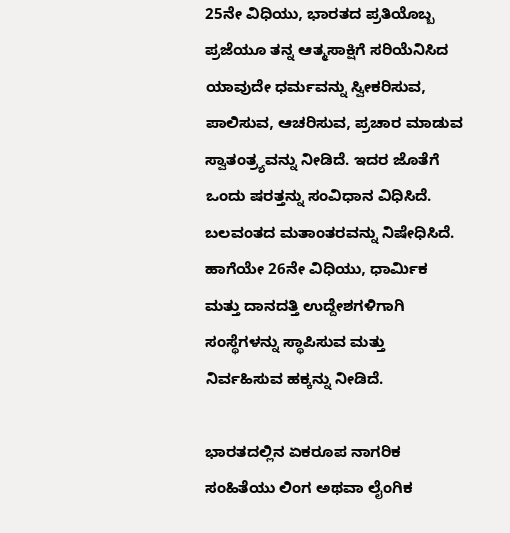25ನೇ ವಿಧಿಯು, ಭಾರತದ ಪ್ರತಿಯೊಬ್ಬ ಪ್ರಜೆಯೂ ತನ್ನ ಆತ್ಮಸಾಕ್ಷಿಗೆ ಸರಿಯೆನಿಸಿದ ಯಾವುದೇ ಧರ್ಮವನ್ನು ಸ್ವೀಕರಿಸುವ, ಪಾಲಿಸುವ, ಆಚರಿಸುವ, ಪ್ರಚಾರ ಮಾಡುವ ಸ್ವಾತಂತ್ರ್ಯವನ್ನು ನೀಡಿದೆ. ಇದರ ಜೊತೆಗೆ ಒಂದು ಷರತ್ತನ್ನು ಸಂವಿಧಾನ ವಿಧಿಸಿದೆ. ಬಲವಂತದ ಮತಾಂತರವನ್ನು ನಿಷೇಧಿಸಿದೆ. ಹಾಗೆಯೇ 26ನೇ ವಿಧಿಯು, ಧಾರ್ಮಿಕ ಮತ್ತು ದಾನದತ್ತಿ ಉದ್ದೇಶಗಳಿಗಾಗಿ ಸಂಸ್ಥೆಗಳನ್ನು ಸ್ಥಾಪಿಸುವ ಮತ್ತು ನಿರ್ವಹಿಸುವ ಹಕ್ಕನ್ನು ನೀಡಿದೆ.

ಭಾರತದಲ್ಲಿನ ಏಕರೂಪ ನಾಗರಿಕ ಸಂಹಿತೆಯು ಲಿಂಗ ಅಥವಾ ಲೈಂಗಿಕ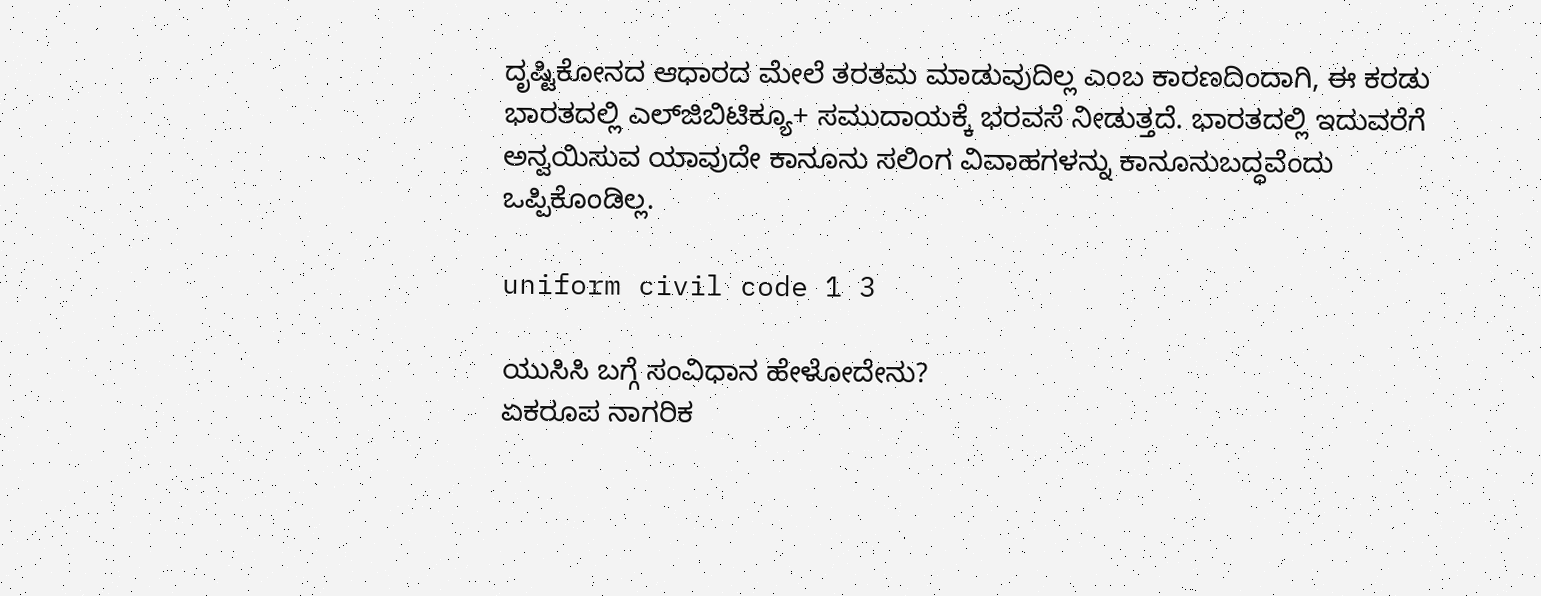ದೃಷ್ಟಿಕೋನದ ಆಧಾರದ ಮೇಲೆ ತರತಮ ಮಾಡುವುದಿಲ್ಲ ಎಂಬ ಕಾರಣದಿಂದಾಗಿ, ಈ ಕರಡು ಭಾರತದಲ್ಲಿ ಎಲ್‌ಜಿಬಿಟಿಕ್ಯೂ+ ಸಮುದಾಯಕ್ಕೆ ಭರವಸೆ ನೀಡುತ್ತದೆ. ಭಾರತದಲ್ಲಿ ಇದುವರೆಗೆ ಅನ್ವಯಿಸುವ ಯಾವುದೇ ಕಾನೂನು ಸಲಿಂಗ ವಿವಾಹಗಳನ್ನು ಕಾನೂನುಬದ್ಧವೆಂದು ಒಪ್ಪಿಕೊಂಡಿಲ್ಲ.

uniform civil code 1 3

ಯುಸಿಸಿ ಬಗ್ಗೆ ಸಂವಿಧಾನ ಹೇಳೋದೇನು?
ಏಕರೂಪ ನಾಗರಿಕ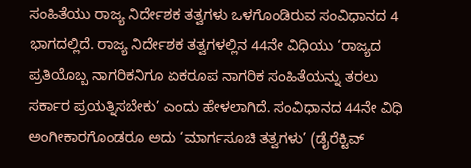ಸಂಹಿತೆಯು ರಾಜ್ಯ ನಿರ್ದೇಶಕ ತತ್ವಗಳು ಒಳಗೊಂಡಿರುವ ಸಂವಿಧಾನದ 4 ಭಾಗದಲ್ಲಿದೆ. ರಾಜ್ಯ ನಿರ್ದೇಶಕ ತತ್ವಗಳಲ್ಲಿನ 44ನೇ ವಿಧಿಯು ‘ರಾಜ್ಯದ ಪ್ರತಿಯೊಬ್ಬ ನಾಗರಿಕನಿಗೂ ಏಕರೂಪ ನಾಗರಿಕ ಸಂಹಿತೆಯನ್ನು ತರಲು ಸರ್ಕಾರ ಪ್ರಯತ್ನಿಸಬೇಕು’ ಎಂದು ಹೇಳಲಾಗಿದೆ. ಸಂವಿಧಾನದ 44ನೇ ವಿಧಿ ಅಂಗೀಕಾರಗೊಂಡರೂ ಅದು ‘ಮಾರ್ಗಸೂಚಿ ತತ್ವಗಳು’ (ಡೈರೆಕ್ಟಿವ್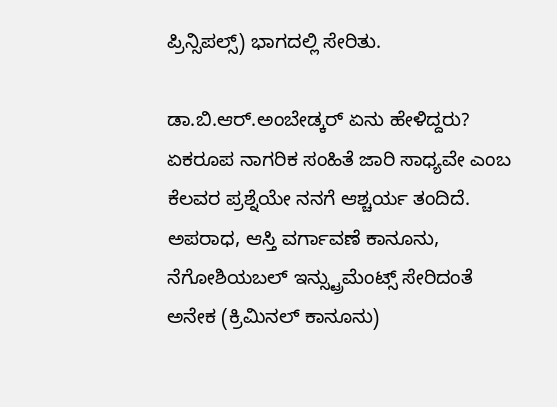ಪ್ರಿನ್ಸಿಪಲ್ಸ್) ಭಾಗದಲ್ಲಿ ಸೇರಿತು.

ಡಾ.ಬಿ.ಆರ್.ಅಂಬೇಡ್ಕರ್ ಏನು ಹೇಳಿದ್ದರು?
ಏಕರೂಪ ನಾಗರಿಕ ಸಂಹಿತೆ ಜಾರಿ ಸಾಧ್ಯವೇ ಎಂಬ ಕೆಲವರ ಪ್ರಶ್ನೆಯೇ ನನಗೆ ಆಶ್ಚರ್ಯ ತಂದಿದೆ. ಅಪರಾಧ, ಆಸ್ತಿ ವರ್ಗಾವಣೆ ಕಾನೂನು, ನೆಗೋಶಿಯಬಲ್ ಇನ್ಸ್ಟ್ರುಮೆಂಟ್ಸ್ ಸೇರಿದಂತೆ ಅನೇಕ (ಕ್ರಿಮಿನಲ್ ಕಾನೂನು)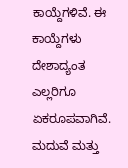ಕಾಯ್ದೆಗಳಿವೆ. ಈ ಕಾಯ್ದೆಗಳು ದೇಶಾದ್ಯಂತ ಎಲ್ಲರಿಗೂ ಏಕರೂಪವಾಗಿವೆ. ಮದುವೆ ಮತ್ತು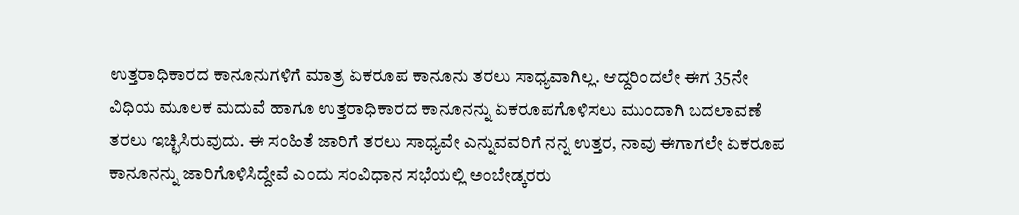ಉತ್ತರಾಧಿಕಾರದ ಕಾನೂನುಗಳಿಗೆ ಮಾತ್ರ ಏಕರೂಪ ಕಾನೂನು ತರಲು ಸಾಧ್ಯವಾಗಿಲ್ಲ. ಆದ್ದರಿಂದಲೇ ಈಗ 35ನೇ ವಿಧಿಯ ಮೂಲಕ ಮದುವೆ ಹಾಗೂ ಉತ್ತರಾಧಿಕಾರದ ಕಾನೂನನ್ನು ಏಕರೂಪಗೊಳಿಸಲು ಮುಂದಾಗಿ ಬದಲಾವಣೆ ತರಲು ಇಚ್ಛಿಸಿರುವುದು. ಈ ಸಂಹಿತೆ ಜಾರಿಗೆ ತರಲು ಸಾಧ್ಯವೇ ಎನ್ನುವವರಿಗೆ ನನ್ನ ಉತ್ತರ, ನಾವು ಈಗಾಗಲೇ ಏಕರೂಪ ಕಾನೂನನ್ನು ಜಾರಿಗೊಳಿಸಿದ್ದೇವೆ ಎಂದು ಸಂವಿಧಾನ ಸಭೆಯಲ್ಲಿ ಅಂಬೇಡ್ಕರರು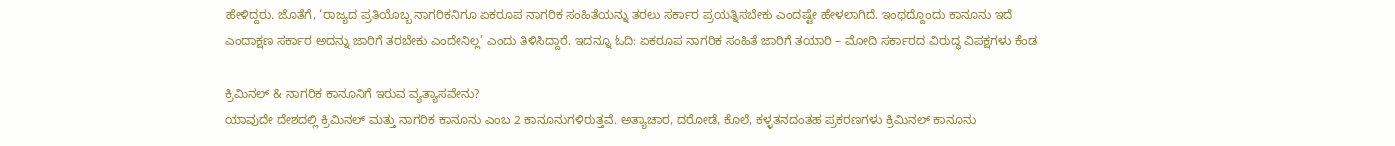ಹೇಳಿದ್ದರು. ಜೊತೆಗೆ, ‘ರಾಜ್ಯದ ಪ್ರತಿಯೊಬ್ಬ ನಾಗರಿಕನಿಗೂ ಏಕರೂಪ ನಾಗರಿಕ ಸಂಹಿತೆಯನ್ನು ತರಲು ಸರ್ಕಾರ ಪ್ರಯತ್ನಿಸಬೇಕು ಎಂದಷ್ಟೇ ಹೇಳಲಾಗಿದೆ. ಇಂಥದ್ದೊಂದು ಕಾನೂನು ಇದೆ ಎಂದಾಕ್ಷಣ ಸರ್ಕಾರ ಅದನ್ನು ಜಾರಿಗೆ ತರಬೇಕು ಎಂದೇನಿಲ್ಲ’ ಎಂದು ತಿಳಿಸಿದ್ದಾರೆ. ಇದನ್ನೂ ಓದಿ: ಏಕರೂಪ ನಾಗರಿಕ ಸಂಹಿತೆ ಜಾರಿಗೆ ತಯಾರಿ – ಮೋದಿ ಸರ್ಕಾರದ ವಿರುದ್ಧ ವಿಪಕ್ಷಗಳು ಕೆಂಡ

ಕ್ರಿಮಿನಲ್ & ನಾಗರಿಕ ಕಾನೂನಿಗೆ ಇರುವ ವ್ಯತ್ಯಾಸವೇನು?
ಯಾವುದೇ ದೇಶದಲ್ಲಿ ಕ್ರಿಮಿನಲ್ ಮತ್ತು ನಾಗರಿಕ ಕಾನೂನು ಎಂಬ 2 ಕಾನೂನುಗಳಿರುತ್ತವೆ. ಅತ್ಯಾಚಾರ, ದರೋಡೆ, ಕೊಲೆ, ಕಳ್ಳತನದಂತಹ ಪ್ರಕರಣಗಳು ಕ್ರಿಮಿನಲ್ ಕಾನೂನು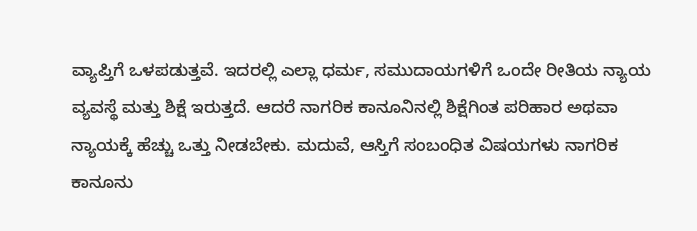ವ್ಯಾಪ್ತಿಗೆ ಒಳಪಡುತ್ತವೆ. ಇದರಲ್ಲಿ ಎಲ್ಲಾ ಧರ್ಮ, ಸಮುದಾಯಗಳಿಗೆ ಒಂದೇ ರೀತಿಯ ನ್ಯಾಯ ವ್ಯವಸ್ಥೆ ಮತ್ತು ಶಿಕ್ಷೆ ಇರುತ್ತದೆ. ಆದರೆ ನಾಗರಿಕ ಕಾನೂನಿನಲ್ಲಿ ಶಿಕ್ಷೆಗಿಂತ ಪರಿಹಾರ ಅಥವಾ ನ್ಯಾಯಕ್ಕೆ ಹೆಚ್ಚು ಒತ್ತು ನೀಡಬೇಕು. ಮದುವೆ, ಆಸ್ತಿಗೆ ಸಂಬಂಧಿತ ವಿಷಯಗಳು ನಾಗರಿಕ ಕಾನೂನು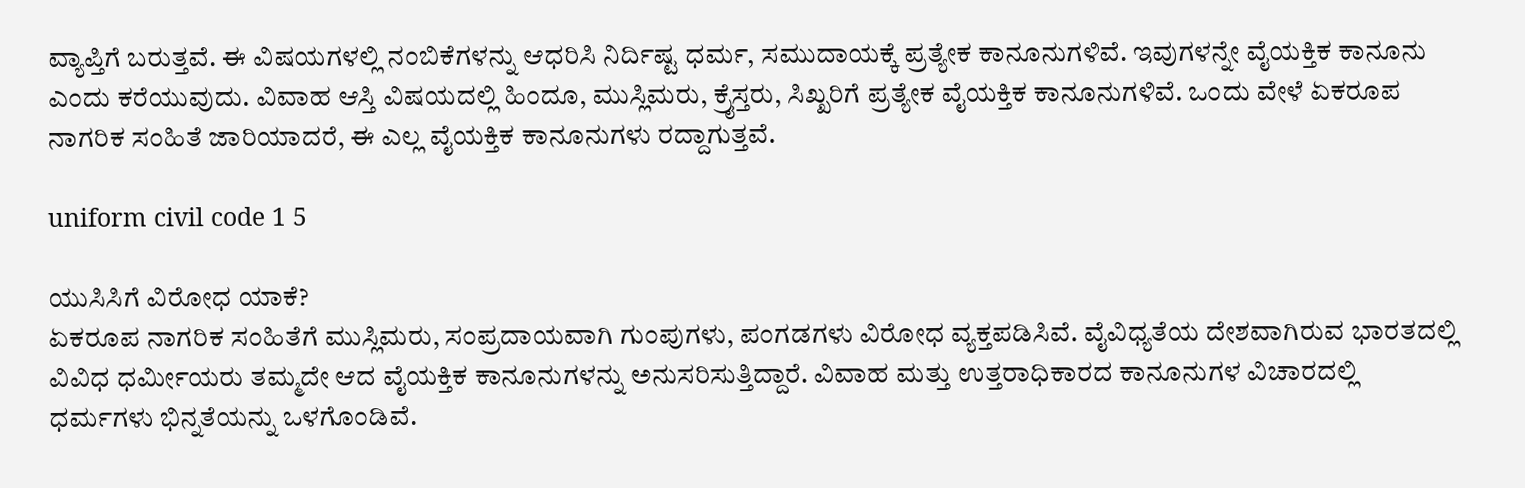ವ್ಯಾಪ್ತಿಗೆ ಬರುತ್ತವೆ. ಈ ವಿಷಯಗಳಲ್ಲಿ ನಂಬಿಕೆಗಳನ್ನು ಆಧರಿಸಿ ನಿರ್ದಿಷ್ಟ ಧರ್ಮ, ಸಮುದಾಯಕ್ಕೆ ಪ್ರತ್ಯೇಕ ಕಾನೂನುಗಳಿವೆ. ಇವುಗಳನ್ನೇ ವೈಯಕ್ತಿಕ ಕಾನೂನು ಎಂದು ಕರೆಯುವುದು. ವಿವಾಹ ಆಸ್ತಿ ವಿಷಯದಲ್ಲಿ ಹಿಂದೂ, ಮುಸ್ಲಿಮರು, ಕ್ರೈಸ್ತರು, ಸಿಖ್ಖರಿಗೆ ಪ್ರತ್ಯೇಕ ವೈಯಕ್ತಿಕ ಕಾನೂನುಗಳಿವೆ. ಒಂದು ವೇಳೆ ಏಕರೂಪ ನಾಗರಿಕ ಸಂಹಿತೆ ಜಾರಿಯಾದರೆ, ಈ ಎಲ್ಲ ವೈಯಕ್ತಿಕ ಕಾನೂನುಗಳು ರದ್ದಾಗುತ್ತವೆ.

uniform civil code 1 5

ಯುಸಿಸಿಗೆ ವಿರೋಧ ಯಾಕೆ?
ಏಕರೂಪ ನಾಗರಿಕ ಸಂಹಿತೆಗೆ ಮುಸ್ಲಿಮರು, ಸಂಪ್ರದಾಯವಾಗಿ ಗುಂಪುಗಳು, ಪಂಗಡಗಳು ವಿರೋಧ ವ್ಯಕ್ತಪಡಿಸಿವೆ. ವೈವಿಧ್ಯತೆಯ ದೇಶವಾಗಿರುವ ಭಾರತದಲ್ಲಿ ವಿವಿಧ ಧರ್ಮೀಯರು ತಮ್ಮದೇ ಆದ ವೈಯಕ್ತಿಕ ಕಾನೂನುಗಳನ್ನು ಅನುಸರಿಸುತ್ತಿದ್ದಾರೆ. ವಿವಾಹ ಮತ್ತು ಉತ್ತರಾಧಿಕಾರದ ಕಾನೂನುಗಳ ವಿಚಾರದಲ್ಲಿ ಧರ್ಮಗಳು ಭಿನ್ನತೆಯನ್ನು ಒಳಗೊಂಡಿವೆ.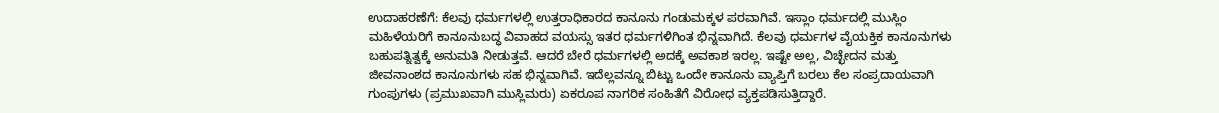ಉದಾಹರಣೆಗೆ: ಕೆಲವು ಧರ್ಮಗಳಲ್ಲಿ ಉತ್ತರಾಧಿಕಾರದ ಕಾನೂನು ಗಂಡುಮಕ್ಕಳ ಪರವಾಗಿವೆ. ಇಸ್ಲಾಂ ಧರ್ಮದಲ್ಲಿ ಮುಸ್ಲಿಂ ಮಹಿಳೆಯರಿಗೆ ಕಾನೂನುಬದ್ಧ ವಿವಾಹದ ವಯಸ್ಸು ಇತರ ಧರ್ಮಗಳಿಗಿಂತ ಭಿನ್ನವಾಗಿದೆ. ಕೆಲವು ಧರ್ಮಗಳ ವೈಯಕ್ತಿಕ ಕಾನೂನುಗಳು ಬಹುಪತ್ನಿತ್ವಕ್ಕೆ ಅನುಮತಿ ನೀಡುತ್ತವೆ. ಆದರೆ ಬೇರೆ ಧರ್ಮಗಳಲ್ಲಿ ಅದಕ್ಕೆ ಅವಕಾಶ ಇರಲ್ಲ. ಇಷ್ಟೇ ಅಲ್ಲ, ವಿಚ್ಛೇದನ ಮತ್ತು ಜೀವನಾಂಶದ ಕಾನೂನುಗಳು ಸಹ ಭಿನ್ನವಾಗಿವೆ. ಇದೆಲ್ಲವನ್ನೂ ಬಿಟ್ಟು ಒಂದೇ ಕಾನೂನು ವ್ಯಾಪ್ತಿಗೆ ಬರಲು ಕೆಲ ಸಂಪ್ರದಾಯವಾಗಿ ಗುಂಪುಗಳು (ಪ್ರಮುಖವಾಗಿ ಮುಸ್ಲಿಮರು) ಏಕರೂಪ ನಾಗರಿಕ ಸಂಹಿತೆಗೆ ವಿರೋಧ ವ್ಯಕ್ತಪಡಿಸುತ್ತಿದ್ದಾರೆ.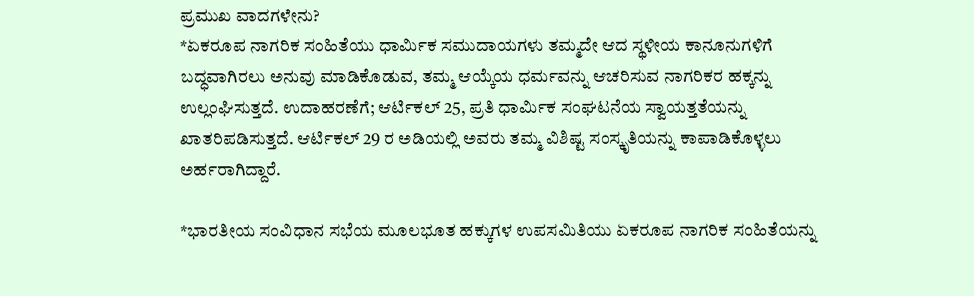ಪ್ರಮುಖ ವಾದಗಳೇನು?
*ಏಕರೂಪ ನಾಗರಿಕ ಸಂಹಿತೆಯು ಧಾರ್ಮಿಕ ಸಮುದಾಯಗಳು ತಮ್ಮದೇ ಆದ ಸ್ಥಳೀಯ ಕಾನೂನುಗಳಿಗೆ ಬದ್ಧವಾಗಿರಲು ಅನುವು ಮಾಡಿಕೊಡುವ, ತಮ್ಮ ಆಯ್ಕೆಯ ಧರ್ಮವನ್ನು ಆಚರಿಸುವ ನಾಗರಿಕರ ಹಕ್ಕನ್ನು ಉಲ್ಲಂಘಿಸುತ್ತದೆ. ಉದಾಹರಣೆಗೆ; ಆರ್ಟಿಕಲ್ 25, ಪ್ರತಿ ಧಾರ್ಮಿಕ ಸಂಘಟನೆಯ ಸ್ವಾಯತ್ತತೆಯನ್ನು ಖಾತರಿಪಡಿಸುತ್ತದೆ. ಆರ್ಟಿಕಲ್ 29 ರ ಅಡಿಯಲ್ಲಿ ಅವರು ತಮ್ಮ ವಿಶಿಷ್ಟ ಸಂಸ್ಕೃತಿಯನ್ನು ಕಾಪಾಡಿಕೊಳ್ಳಲು ಅರ್ಹರಾಗಿದ್ದಾರೆ.

*ಭಾರತೀಯ ಸಂವಿಧಾನ ಸಭೆಯ ಮೂಲಭೂತ ಹಕ್ಕುಗಳ ಉಪಸಮಿತಿಯು ಏಕರೂಪ ನಾಗರಿಕ ಸಂಹಿತೆಯನ್ನು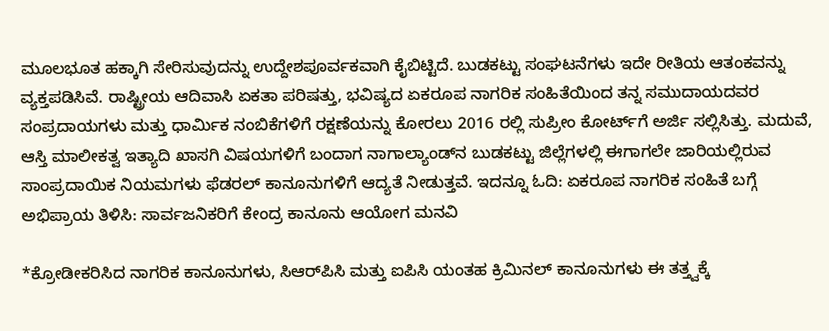ಮೂಲಭೂತ ಹಕ್ಕಾಗಿ ಸೇರಿಸುವುದನ್ನು ಉದ್ದೇಶಪೂರ್ವಕವಾಗಿ ಕೈಬಿಟ್ಟಿದೆ. ಬುಡಕಟ್ಟು ಸಂಘಟನೆಗಳು ಇದೇ ರೀತಿಯ ಆತಂಕವನ್ನು ವ್ಯಕ್ತಪಡಿಸಿವೆ. ರಾಷ್ಟ್ರೀಯ ಆದಿವಾಸಿ ಏಕತಾ ಪರಿಷತ್ತು, ಭವಿಷ್ಯದ ಏಕರೂಪ ನಾಗರಿಕ ಸಂಹಿತೆಯಿಂದ ತನ್ನ ಸಮುದಾಯದವರ ಸಂಪ್ರದಾಯಗಳು ಮತ್ತು ಧಾರ್ಮಿಕ ನಂಬಿಕೆಗಳಿಗೆ ರಕ್ಷಣೆಯನ್ನು ಕೋರಲು 2016 ರಲ್ಲಿ ಸುಪ್ರೀಂ ಕೋರ್ಟ್‌ಗೆ ಅರ್ಜಿ ಸಲ್ಲಿಸಿತ್ತು. ಮದುವೆ, ಆಸ್ತಿ ಮಾಲೀಕತ್ವ ಇತ್ಯಾದಿ ಖಾಸಗಿ ವಿಷಯಗಳಿಗೆ ಬಂದಾಗ ನಾಗಾಲ್ಯಾಂಡ್‌ನ ಬುಡಕಟ್ಟು ಜಿಲ್ಲೆಗಳಲ್ಲಿ ಈಗಾಗಲೇ ಜಾರಿಯಲ್ಲಿರುವ ಸಾಂಪ್ರದಾಯಿಕ ನಿಯಮಗಳು ಫೆಡರಲ್ ಕಾನೂನುಗಳಿಗೆ ಆದ್ಯತೆ ನೀಡುತ್ತವೆ. ಇದನ್ನೂ ಓದಿ: ಏಕರೂಪ ನಾಗರಿಕ ಸಂಹಿತೆ ಬಗ್ಗೆ ಅಭಿಪ್ರಾಯ ತಿಳಿಸಿ: ಸಾರ್ವಜನಿಕರಿಗೆ ಕೇಂದ್ರ ಕಾನೂನು ಆಯೋಗ ಮನವಿ

*ಕ್ರೋಡೀಕರಿಸಿದ ನಾಗರಿಕ ಕಾನೂನುಗಳು, ಸಿಆರ್‌ಪಿಸಿ ಮತ್ತು ಐಪಿಸಿ ಯಂತಹ ಕ್ರಿಮಿನಲ್ ಕಾನೂನುಗಳು ಈ ತತ್ತ್ವಕ್ಕೆ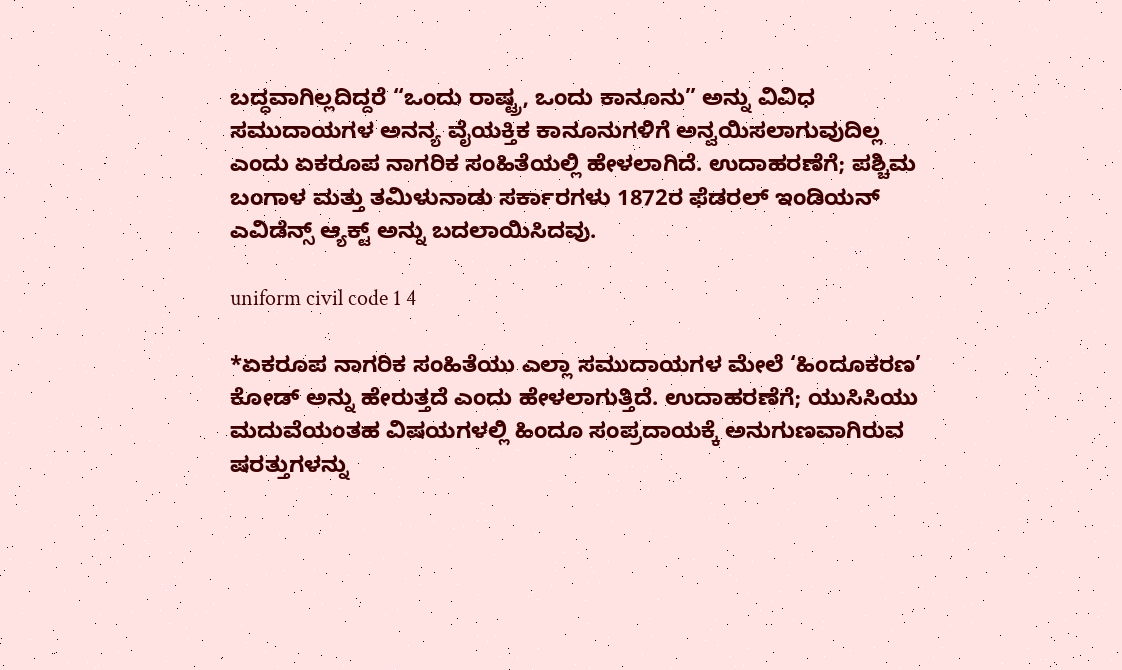ಬದ್ಧವಾಗಿಲ್ಲದಿದ್ದರೆ “ಒಂದು ರಾಷ್ಟ್ರ, ಒಂದು ಕಾನೂನು” ಅನ್ನು ವಿವಿಧ ಸಮುದಾಯಗಳ ಅನನ್ಯ ವೈಯಕ್ತಿಕ ಕಾನೂನುಗಳಿಗೆ ಅನ್ವಯಿಸಲಾಗುವುದಿಲ್ಲ ಎಂದು ಏಕರೂಪ ನಾಗರಿಕ ಸಂಹಿತೆಯಲ್ಲಿ ಹೇಳಲಾಗಿದೆ. ಉದಾಹರಣೆಗೆ; ಪಶ್ಚಿಮ ಬಂಗಾಳ ಮತ್ತು ತಮಿಳುನಾಡು ಸರ್ಕಾರಗಳು 1872ರ ಫೆಡರಲ್ ಇಂಡಿಯನ್ ಎವಿಡೆನ್ಸ್ ಆ್ಯಕ್ಟ್ ಅನ್ನು ಬದಲಾಯಿಸಿದವು.

uniform civil code 1 4

*ಏಕರೂಪ ನಾಗರಿಕ ಸಂಹಿತೆಯು ಎಲ್ಲಾ ಸಮುದಾಯಗಳ ಮೇಲೆ ‘ಹಿಂದೂಕರಣ’ ಕೋಡ್ ಅನ್ನು ಹೇರುತ್ತದೆ ಎಂದು ಹೇಳಲಾಗುತ್ತಿದೆ. ಉದಾಹರಣೆಗೆ; ಯುಸಿಸಿಯು ಮದುವೆಯಂತಹ ವಿಷಯಗಳಲ್ಲಿ ಹಿಂದೂ ಸಂಪ್ರದಾಯಕ್ಕೆ ಅನುಗುಣವಾಗಿರುವ ಷರತ್ತುಗಳನ್ನು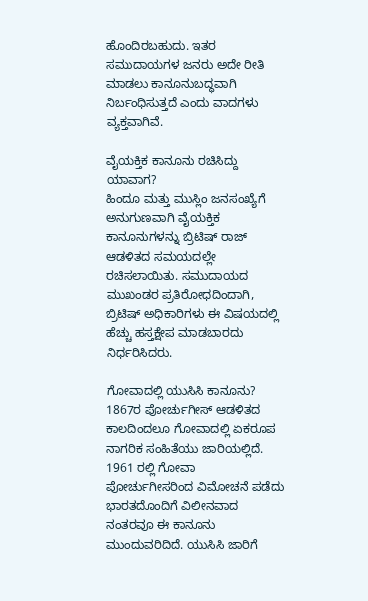ಹೊಂದಿರಬಹುದು. ಇತರ ಸಮುದಾಯಗಳ ಜನರು ಅದೇ ರೀತಿ ಮಾಡಲು ಕಾನೂನುಬದ್ಧವಾಗಿ ನಿರ್ಬಂಧಿಸುತ್ತದೆ ಎಂದು ವಾದಗಳು ವ್ಯಕ್ತವಾಗಿವೆ.

ವೈಯಕ್ತಿಕ ಕಾನೂನು ರಚಿಸಿದ್ದು ಯಾವಾಗ?
ಹಿಂದೂ ಮತ್ತು ಮುಸ್ಲಿಂ ಜನಸಂಖ್ಯೆಗೆ ಅನುಗುಣವಾಗಿ ವೈಯಕ್ತಿಕ ಕಾನೂನುಗಳನ್ನು ಬ್ರಿಟಿಷ್ ರಾಜ್ ಆಡಳಿತದ ಸಮಯದಲ್ಲೇ ರಚಿಸಲಾಯಿತು. ಸಮುದಾಯದ ಮುಖಂಡರ ಪ್ರತಿರೋಧದಿಂದಾಗಿ, ಬ್ರಿಟಿಷ್ ಅಧಿಕಾರಿಗಳು ಈ ವಿಷಯದಲ್ಲಿ ಹೆಚ್ಚು ಹಸ್ತಕ್ಷೇಪ ಮಾಡಬಾರದು ನಿರ್ಧರಿಸಿದರು.

ಗೋವಾದಲ್ಲಿ ಯುಸಿಸಿ ಕಾನೂನು?
1867ರ ಪೋರ್ಚುಗೀಸ್ ಆಡಳಿತದ ಕಾಲದಿಂದಲೂ ಗೋವಾದಲ್ಲಿ ಏಕರೂಪ ನಾಗರಿಕ ಸಂಹಿತೆಯು ಜಾರಿಯಲ್ಲಿದೆ. 1961 ರಲ್ಲಿ ಗೋವಾ ಪೋರ್ಚುಗೀಸರಿಂದ ವಿಮೋಚನೆ ಪಡೆದು ಭಾರತದೊಂದಿಗೆ ವಿಲೀನವಾದ ನಂತರವೂ ಈ ಕಾನೂನು ಮುಂದುವರಿದಿದೆ. ಯುಸಿಸಿ ಜಾರಿಗೆ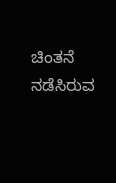ಚಿಂತನೆ ನಡೆಸಿರುವ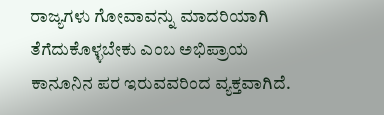ರಾಜ್ಯಗಳು ಗೋವಾವನ್ನು ಮಾದರಿಯಾಗಿ ತೆಗೆದುಕೊಳ್ಳಬೇಕು ಎಂಬ ಅಭಿಪ್ರಾಯ ಕಾನೂನಿನ ಪರ ಇರುವವರಿಂದ ವ್ಯಕ್ತವಾಗಿದೆ.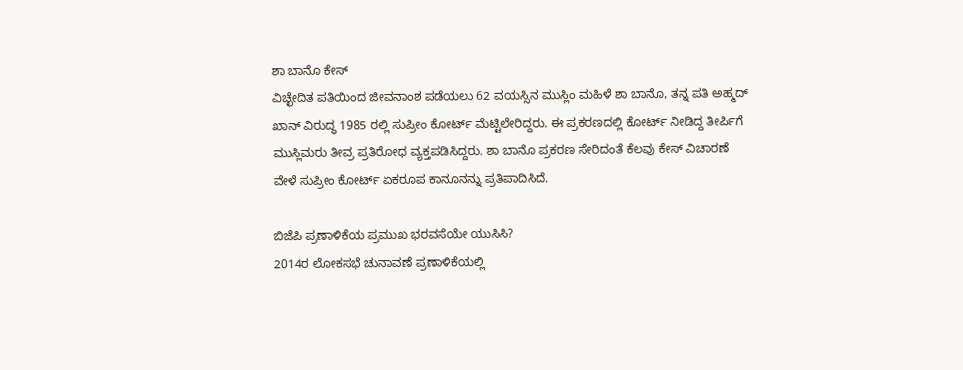ಶಾ ಬಾನೊ ಕೇಸ್
ವಿಚ್ಛೇದಿತ ಪತಿಯಿಂದ ಜೀವನಾಂಶ ಪಡೆಯಲು 62 ವಯಸ್ಸಿನ ಮುಸ್ಲಿಂ ಮಹಿಳೆ ಶಾ ಬಾನೊ, ತನ್ನ ಪತಿ ಅಹ್ಮದ್ ಖಾನ್ ವಿರುದ್ಧ 1985 ರಲ್ಲಿ ಸುಪ್ರೀಂ ಕೋರ್ಟ್ ಮೆಟ್ಟಿಲೇರಿದ್ದರು. ಈ ಪ್ರಕರಣದಲ್ಲಿ ಕೋರ್ಟ್ ನೀಡಿದ್ದ ತೀರ್ಪಿಗೆ ಮುಸ್ಲಿಮರು ತೀವ್ರ ಪ್ರತಿರೋಧ ವ್ಯಕ್ತಪಡಿಸಿದ್ದರು. ಶಾ ಬಾನೊ ಪ್ರಕರಣ ಸೇರಿದಂತೆ ಕೆಲವು ಕೇಸ್ ವಿಚಾರಣೆ ವೇಳೆ ಸುಪ್ರೀಂ ಕೋರ್ಟ್ ಏಕರೂಪ ಕಾನೂನನ್ನು ಪ್ರತಿಪಾದಿಸಿದೆ.

ಬಿಜೆಪಿ ಪ್ರಣಾಳಿಕೆಯ ಪ್ರಮುಖ ಭರವಸೆಯೇ ಯುಸಿಸಿ?
2014ರ ಲೋಕಸಭೆ ಚುನಾವಣೆ ಪ್ರಣಾಳಿಕೆಯಲ್ಲಿ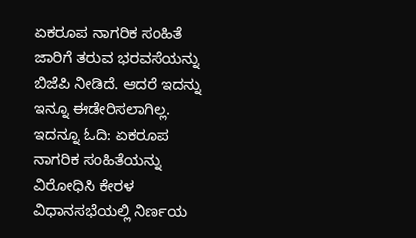ಏಕರೂಪ ನಾಗರಿಕ ಸಂಹಿತೆ ಜಾರಿಗೆ ತರುವ ಭರವಸೆಯನ್ನು ಬಿಜೆಪಿ ನೀಡಿದೆ. ಆದರೆ ಇದನ್ನು ಇನ್ನೂ ಈಡೇರಿಸಲಾಗಿಲ್ಲ. ಇದನ್ನೂ ಓದಿ: ಏಕರೂಪ ನಾಗರಿಕ ಸಂಹಿತೆಯನ್ನು ವಿರೋಧಿಸಿ ಕೇರಳ ವಿಧಾನಸಭೆಯಲ್ಲಿ ನಿರ್ಣಯ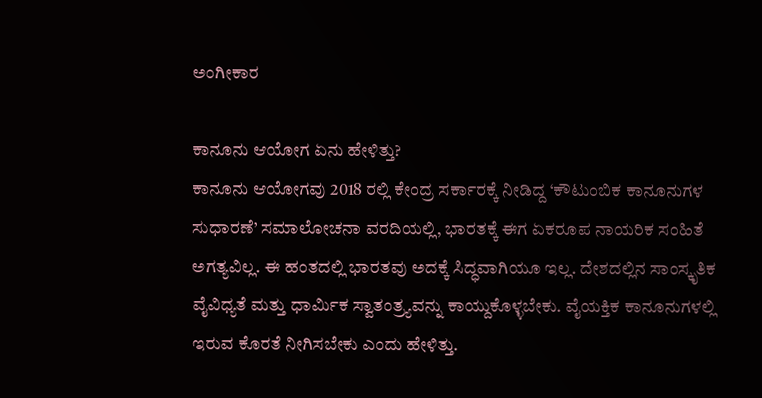ಅಂಗೀಕಾರ

ಕಾನೂನು ಆಯೋಗ ಏನು ಹೇಳಿತ್ತು?
ಕಾನೂನು ಆಯೋಗವು 2018 ರಲ್ಲಿ ಕೇಂದ್ರ ಸರ್ಕಾರಕ್ಕೆ ನೀಡಿದ್ದ ‘ಕೌಟುಂಬಿಕ ಕಾನೂನುಗಳ ಸುಧಾರಣೆ’ ಸಮಾಲೋಚನಾ ವರದಿಯಲ್ಲಿ, ಭಾರತಕ್ಕೆ ಈಗ ಏಕರೂಪ ನಾಯರಿಕ ಸಂಹಿತೆ ಅಗತ್ಯವಿಲ್ಲ. ಈ ಹಂತದಲ್ಲಿ ಭಾರತವು ಅದಕ್ಕೆ ಸಿದ್ಧವಾಗಿಯೂ ಇಲ್ಲ. ದೇಶದಲ್ಲಿನ ಸಾಂಸ್ಕೃತಿಕ ವೈವಿಧ್ಯತೆ ಮತ್ತು ಧಾರ್ಮಿಕ ಸ್ವಾತಂತ್ರ್ಯವನ್ನು ಕಾಯ್ದುಕೊಳ್ಳಬೇಕು. ವೈಯಕ್ತಿಕ ಕಾನೂನುಗಳಲ್ಲಿ ಇರುವ ಕೊರತೆ ನೀಗಿಸಬೇಕು ಎಂದು ಹೇಳಿತ್ತು.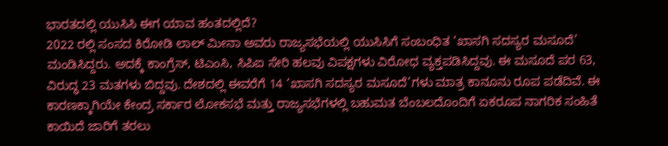ಭಾರತದಲ್ಲಿ ಯುಸಿಸಿ ಈಗ ಯಾವ ಹಂತದಲ್ಲಿದೆ?
2022 ರಲ್ಲಿ ಸಂಸದ ಕಿರೋಡಿ ಲಾಲ್ ಮೀನಾ ಅವರು ರಾಜ್ಯಸಭೆಯಲ್ಲಿ ಯುಸಿಸಿಗೆ ಸಂಬಂಧಿತ ‘ಖಾಸಗಿ ಸದಸ್ಯರ ಮಸೂದೆ’ ಮಂಡಿಸಿದ್ದರು. ಅದಕ್ಕೆ ಕಾಂಗ್ರೆಸ್, ಟಿಎಂಸಿ, ಸಿಪಿಐ ಸೇರಿ ಹಲವು ವಿಪಕ್ಷಗಳು ವಿರೋಧ ವ್ಯಕ್ತಪಡಿಸಿದ್ದವು. ಈ ಮಸೂದೆ ಪರ 63, ವಿರುದ್ಧ 23 ಮತಗಳು ಬಿದ್ದವು. ದೇಶದಲ್ಲಿ ಈವರೆಗೆ 14 ‘ಖಾಸಗಿ ಸದಸ್ಯರ ಮಸೂದೆ’ಗಳು ಮಾತ್ರ ಕಾನೂನು ರೂಪ ಪಡೆದಿವೆ. ಈ ಕಾರಣಕ್ಕಾಗಿಯೇ ಕೇಂದ್ರ ಸರ್ಕಾರ ಲೋಕಸಭೆ ಮತ್ತು ರಾಜ್ಯಸಭೆಗಳಲ್ಲಿ ಬಹುಮತ ಬೆಂಬಲದೊಂದಿಗೆ ಏಕರೂಪ ನಾಗರಿಕ ಸಂಹಿತೆ ಕಾಯಿದೆ ಜಾರಿಗೆ ತರಲು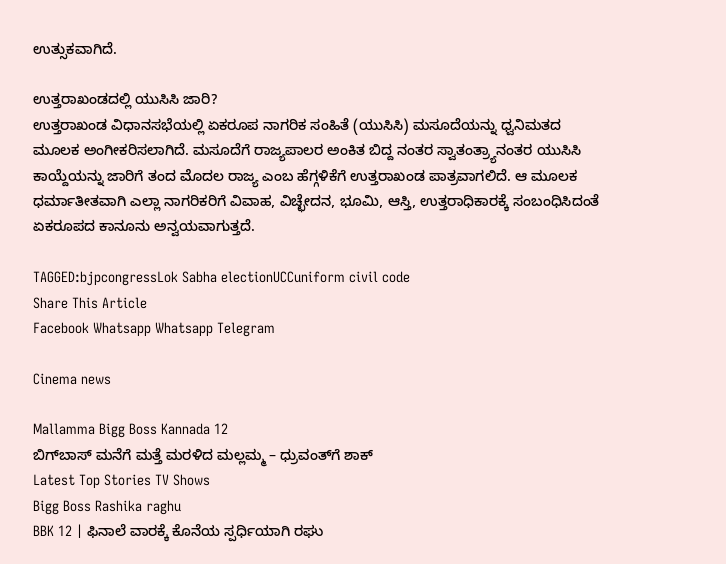ಉತ್ಸುಕವಾಗಿದೆ.

ಉತ್ತರಾಖಂಡದಲ್ಲಿ ಯುಸಿಸಿ ಜಾರಿ?
ಉತ್ತರಾಖಂಡ ವಿಧಾನಸಭೆಯಲ್ಲಿ ಏಕರೂಪ ನಾಗರಿಕ ಸಂಹಿತೆ (ಯುಸಿಸಿ) ಮಸೂದೆಯನ್ನು ಧ್ವನಿಮತದ ಮೂಲಕ ಅಂಗೀಕರಿಸಲಾಗಿದೆ. ಮಸೂದೆಗೆ ರಾಜ್ಯಪಾಲರ ಅಂಕಿತ ಬಿದ್ದ ನಂತರ ಸ್ವಾತಂತ್ರ್ಯಾನಂತರ ಯುಸಿಸಿ ಕಾಯ್ದೆಯನ್ನು ಜಾರಿಗೆ ತಂದ ಮೊದಲ ರಾಜ್ಯ ಎಂಬ ಹೆಗ್ಗಳಿಕೆಗೆ ಉತ್ತರಾಖಂಡ ಪಾತ್ರವಾಗಲಿದೆ. ಆ ಮೂಲಕ ಧರ್ಮಾತೀತವಾಗಿ ಎಲ್ಲಾ ನಾಗರಿಕರಿಗೆ ವಿವಾಹ, ವಿಚ್ಛೇದನ, ಭೂಮಿ, ಆಸ್ತಿ, ಉತ್ತರಾಧಿಕಾರಕ್ಕೆ ಸಂಬಂಧಿಸಿದಂತೆ ಏಕರೂಪದ ಕಾನೂನು ಅನ್ವಯವಾಗುತ್ತದೆ.

TAGGED:bjpcongressLok Sabha electionUCCuniform civil code
Share This Article
Facebook Whatsapp Whatsapp Telegram

Cinema news

Mallamma Bigg Boss Kannada 12
ಬಿಗ್‌ಬಾಸ್ ಮನೆಗೆ ಮತ್ತೆ ಮರಳಿದ ಮಲ್ಲಮ್ಮ – ಧ್ರುವಂತ್‌ಗೆ ಶಾಕ್
Latest Top Stories TV Shows
Bigg Boss Rashika raghu
BBK 12 | ಫಿನಾಲೆ ವಾರಕ್ಕೆ ಕೊನೆಯ ಸ್ಪರ್ಧಿಯಾಗಿ ರಘು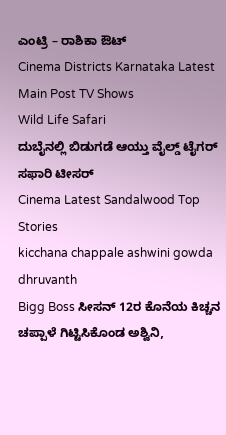ಎಂಟ್ರಿ – ರಾಶಿಕಾ ಔಟ್
Cinema Districts Karnataka Latest Main Post TV Shows
Wild Life Safari
ದುಬೈನಲ್ಲಿ ಬಿಡುಗಡೆ ಆಯ್ತು ವೈಲ್ಡ್ ಟೈಗರ್ ಸಫಾರಿ ಟೀಸರ್
Cinema Latest Sandalwood Top Stories
kicchana chappale ashwini gowda dhruvanth
Bigg Boss ಸೀಸನ್‌ 12ರ ಕೊನೆಯ ಕಿಚ್ಚನ ಚಪ್ಪಾಳೆ ಗಿಟ್ಟಿಸಿಕೊಂಡ ಅಶ್ವಿನಿ,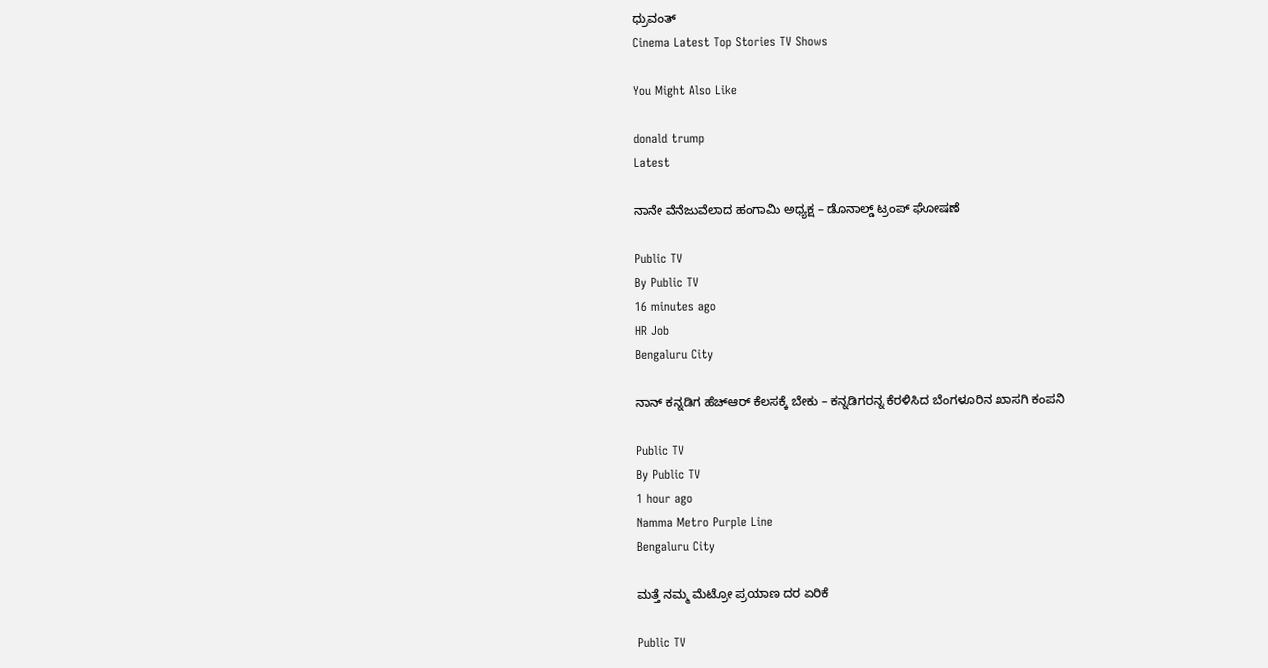ಧ್ರುವಂತ್‌
Cinema Latest Top Stories TV Shows

You Might Also Like

donald trump
Latest

ನಾನೇ ವೆನೆಜುವೆಲಾದ ಹಂಗಾಮಿ ಅಧ್ಯಕ್ಷ – ಡೊನಾಲ್ಡ್‌ ಟ್ರಂಪ್‌ ಘೋಷಣೆ

Public TV
By Public TV
16 minutes ago
HR Job
Bengaluru City

ನಾನ್ ಕನ್ನಡಿಗ ಹೆಚ್‌ಆರ್ ಕೆಲಸಕ್ಕೆ ಬೇಕು – ಕನ್ನಡಿಗರನ್ನ ಕೆರಳಿಸಿದ ಬೆಂಗಳೂರಿನ ಖಾಸಗಿ ಕಂಪನಿ

Public TV
By Public TV
1 hour ago
Namma Metro Purple Line
Bengaluru City

ಮತ್ತೆ ನಮ್ಮ ಮೆಟ್ರೋ ಪ್ರಯಾಣ ದರ ಏರಿಕೆ

Public TV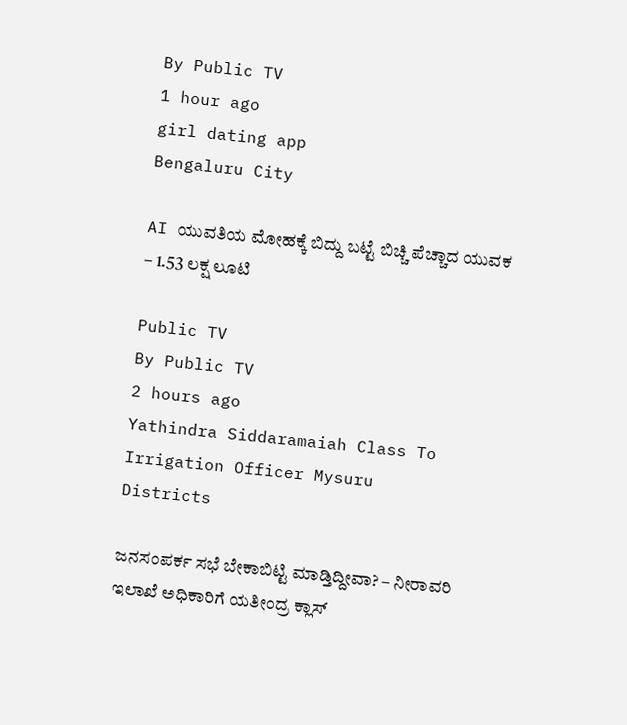By Public TV
1 hour ago
girl dating app
Bengaluru City

AI ಯುವತಿಯ ಮೋಹಕ್ಕೆ ಬಿದ್ದು ಬಟ್ಟೆ ಬಿಚ್ಚಿ ಪೆಚ್ಚಾದ ಯುವಕ – 1.53 ಲಕ್ಷ ಲೂಟಿ

Public TV
By Public TV
2 hours ago
Yathindra Siddaramaiah Class To Irrigation Officer Mysuru
Districts

ಜನಸಂಪರ್ಕ ಸಭೆ ಬೇಕಾಬಿಟ್ಟಿ ಮಾಡ್ತಿದ್ದೀವಾ? – ನೀರಾವರಿ ಇಲಾಖೆ ಅಧಿಕಾರಿಗೆ ಯತೀಂದ್ರ ಕ್ಲಾಸ್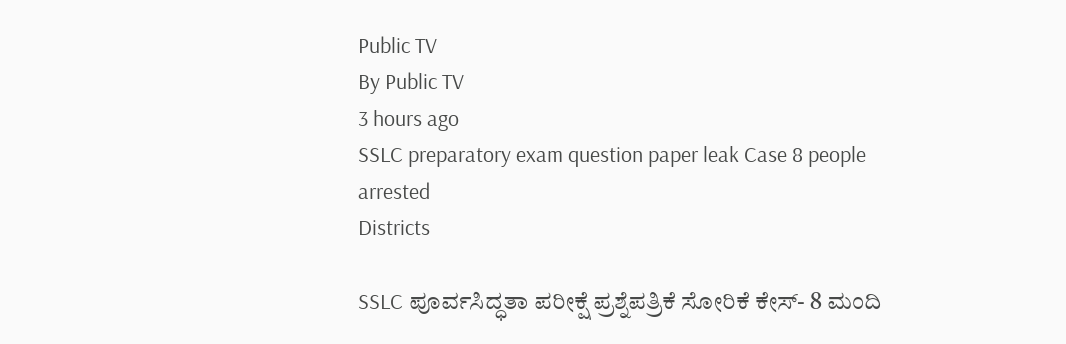Public TV
By Public TV
3 hours ago
SSLC preparatory exam question paper leak Case 8 people arrested
Districts

SSLC ಪೂರ್ವಸಿದ್ಧತಾ ಪರೀಕ್ಷೆ ಪ್ರಶ್ನೆಪತ್ರಿಕೆ ಸೋರಿಕೆ ಕೇಸ್‌- 8 ಮಂದಿ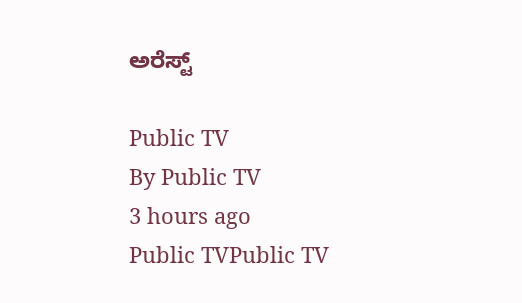ಅರೆಸ್ಟ್‌

Public TV
By Public TV
3 hours ago
Public TVPublic TV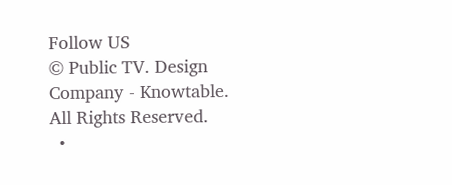Follow US
© Public TV. Design Company - Knowtable. All Rights Reserved.
  •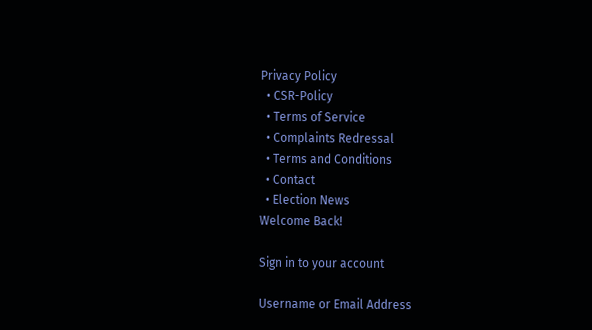Privacy Policy
  • CSR-Policy
  • Terms of Service
  • Complaints Redressal
  • Terms and Conditions
  • Contact
  • Election News
Welcome Back!

Sign in to your account

Username or Email Address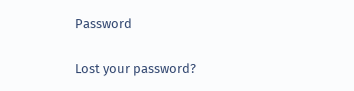Password

Lost your password?